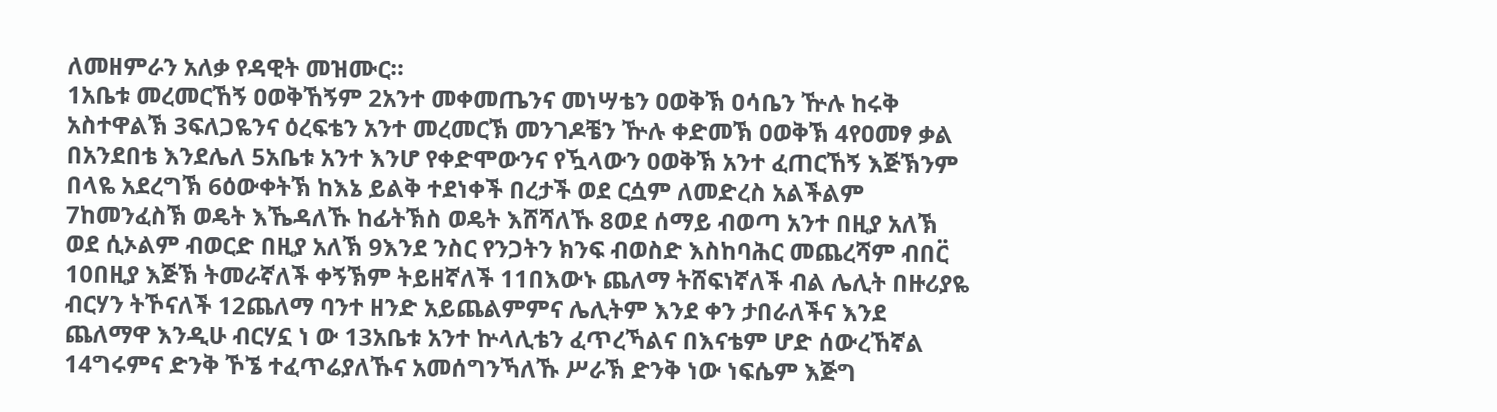ለመዘምራን አለቃ የዳዊት መዝሙር።
1አቤቱ መረመርኸኝ ዐወቅኸኝም 2አንተ መቀመጤንና መነሣቴን ዐወቅኽ ዐሳቤን ዅሉ ከሩቅ አስተዋልኽ 3ፍለጋዬንና ዕረፍቴን አንተ መረመርኽ መንገዶቼን ዅሉ ቀድመኽ ዐወቅኽ 4የዐመፃ ቃል በአንደበቴ እንደሌለ 5አቤቱ አንተ እንሆ የቀድሞውንና የዃላውን ዐወቅኽ አንተ ፈጠርኸኝ እጅኽንም በላዬ አደረግኽ 6ዕውቀትኽ ከእኔ ይልቅ ተደነቀች በረታች ወደ ርሷም ለመድረስ አልችልም 7ከመንፈስኽ ወዴት እኼዳለኹ ከፊትኽስ ወዴት እሸሻለኹ 8ወደ ሰማይ ብወጣ አንተ በዚያ አለኽ ወደ ሲኦልም ብወርድ በዚያ አለኽ 9እንደ ንስር የንጋትን ክንፍ ብወስድ እስከባሕር መጨረሻም ብበር፟ 10በዚያ እጅኽ ትመራኛለች ቀኝኽም ትይዘኛለች 11በእውኑ ጨለማ ትሸፍነኛለች ብል ሌሊት በዙሪያዬ ብርሃን ትኾናለች 12ጨለማ ባንተ ዘንድ አይጨልምምና ሌሊትም እንደ ቀን ታበራለችና እንደ ጨለማዋ እንዲሁ ብርሃኗ ነ ው 13አቤቱ አንተ ኵላሊቴን ፈጥረኻልና በእናቴም ሆድ ሰውረኸኛል 14ግሩምና ድንቅ ኾኜ ተፈጥሬያለኹና አመሰግንኻለኹ ሥራኽ ድንቅ ነው ነፍሴም እጅግ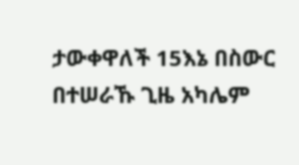ታውቀዋለች 15እኔ በስውር በተሠራኹ ጊዜ አካሌም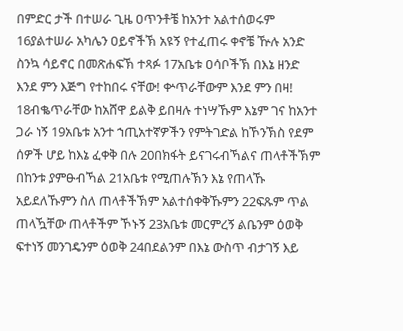በምድር ታች በተሠራ ጊዜ ዐጥንቶቼ ከአንተ አልተሰወሩም 16ያልተሠራ አካሌን ዐይኖችኽ አዩኝ የተፈጠሩ ቀኖቼ ዅሉ አንድ ስንኳ ሳይኖር በመጽሐፍኽ ተጻፉ 17አቤቱ ዐሳቦችኽ በእኔ ዘንድ እንደ ምን እጅግ የተከበሩ ናቸው! ቍጥራቸውም እንደ ምን በዛ! 18ብቈጥራቸው ከአሸዋ ይልቅ ይበዛሉ ተነሣኹም እኔም ገና ከአንተ ጋራ ነኝ 19አቤቱ አንተ ኀጢአተኛዎችን የምትገድል ከኾንኽስ የደም ሰዎች ሆይ ከእኔ ፈቀቅ በሉ 20በክፋት ይናገሩብኻልና ጠላቶችኽም በከንቱ ያምፁብኻል 21አቤቱ የሚጠሉኽን እኔ የጠላኹ አይደለኹምን ስለ ጠላቶችኽም አልተሰቀቅኹምን 22ፍጹም ጥል ጠላዃቸው ጠላቶችም ኾኑኝ 23አቤቱ መርምረኝ ልቤንም ዕወቅ ፍተነኝ መንገዴንም ዕወቅ 24በደልንም በእኔ ውስጥ ብታገኝ እይ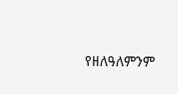የዘለዓለምንም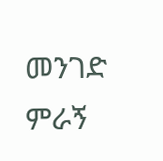መንገድ ምራኝ